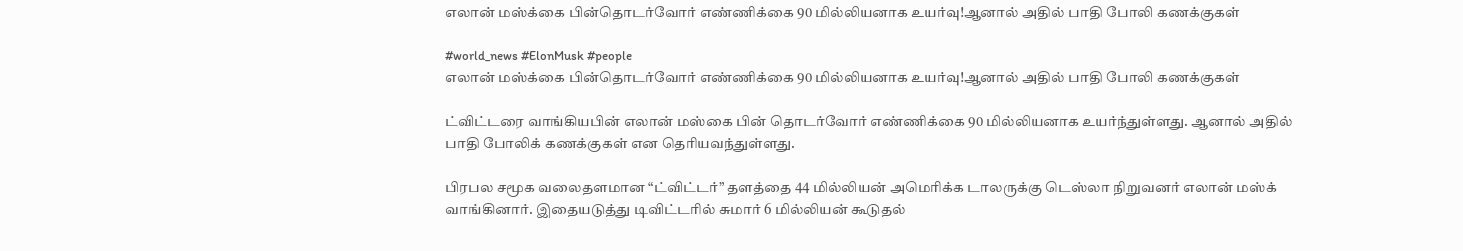எலான் மஸ்க்கை பின்தொடர்வோர் எண்ணிக்கை 90 மில்லியனாக உயர்வு!ஆனால் அதில் பாதி போலி கணக்குகள்

#world_news #ElonMusk #people
எலான் மஸ்க்கை பின்தொடர்வோர் எண்ணிக்கை 90 மில்லியனாக உயர்வு!ஆனால் அதில் பாதி போலி கணக்குகள்

ட்விட்டரை வாங்கியபின் எலான் மஸ்கை பின் தொடர்வோர் எண்ணிக்கை 90 மில்லியனாக உயர்ந்துள்ளது. ஆனால் அதில் பாதி போலிக் கணக்குகள் என தெரியவந்துள்ளது.

பிரபல சமூக வலைதளமான “ட்விட்டர்” தளத்தை 44 மில்லியன் அமெரிக்க டாலருக்கு டெஸ்லா நிறுவனர் எலான் மஸ்க் வாங்கினார். இதையடுத்து டிவிட்டரில் சுமார் 6 மில்லியன் கூடுதல்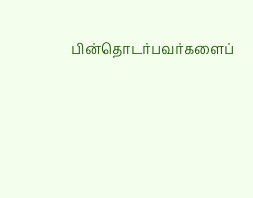பின்தொடர்பவர்களைப்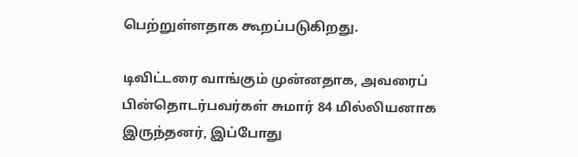பெற்றுள்ளதாக கூறப்படுகிறது.

டிவிட்டரை வாங்கும் முன்னதாக, அவரைப் பின்தொடர்பவர்கள் சுமார் 84 மில்லியனாக இருந்தனர், இப்போது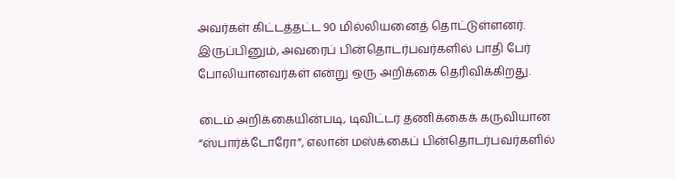அவர்கள் கிட்டத்தட்ட 90 மில்லியனைத் தொட்டுள்ளனர். இருப்பினும், அவரைப் பின்தொடர்பவர்களில் பாதி பேர் போலியானவர்கள் என்று ஒரு அறிக்கை தெரிவிக்கிறது.

டைம் அறிக்கையின்படி, டிவிட்டர் தணிக்கைக் கருவியான “ஸ்பார்க்டோரோ”, எலான் மஸ்க்கைப் பின்தொடர்பவர்களில்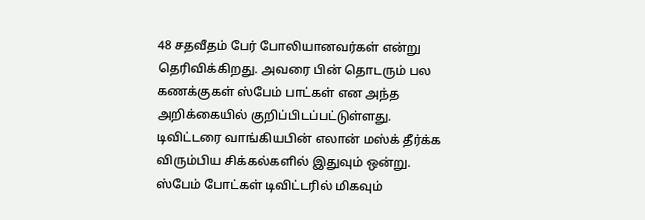48 சதவீதம் பேர் போலியானவர்கள் என்று தெரிவிக்கிறது. அவரை பின் தொடரும் பல கணக்குகள் ஸ்பேம் பாட்கள் என அந்த அறிக்கையில் குறிப்பிடப்பட்டுள்ளது. டிவிட்டரை வாங்கியபின் எலான் மஸ்க் தீர்க்க விரும்பிய சிக்கல்களில் இதுவும் ஒன்று. ஸ்பேம் போட்கள் டிவிட்டரில் மிகவும்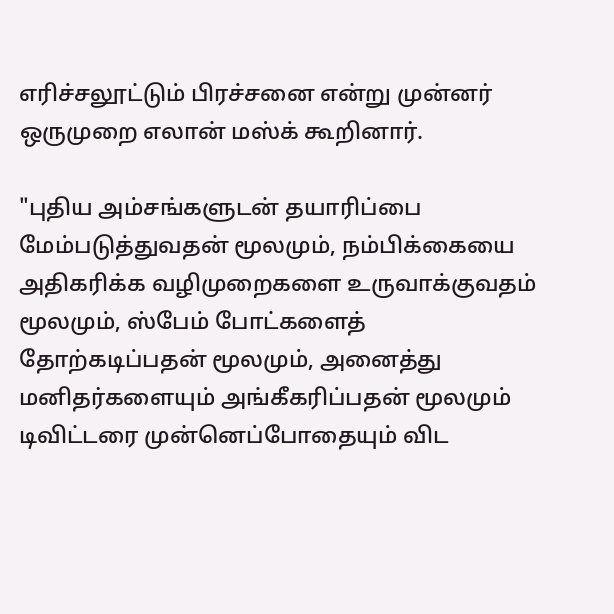எரிச்சலூட்டும் பிரச்சனை என்று முன்னர் ஒருமுறை எலான் மஸ்க் கூறினார்.

"புதிய அம்சங்களுடன் தயாரிப்பை மேம்படுத்துவதன் மூலமும், நம்பிக்கையை அதிகரிக்க வழிமுறைகளை உருவாக்குவதம் மூலமும், ஸ்பேம் போட்களைத் தோற்கடிப்பதன் மூலமும், அனைத்து மனிதர்களையும் அங்கீகரிப்பதன் மூலமும் டிவிட்டரை முன்னெப்போதையும் விட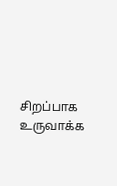சிறப்பாக உருவாக்க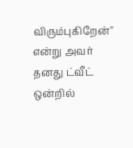விரும்புகிறேன்" என்று அவர் தனது ட்வீட் ஒன்றில்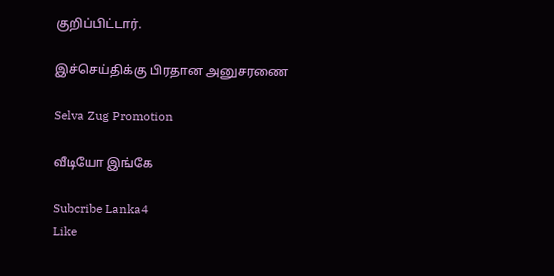குறிப்பிட்டார்.

இச்செய்திக்கு பிரதான அனுசரணை

Selva Zug Promotion

வீடியோ இங்கே

Subcribe Lanka4
Like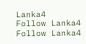Lanka4
Follow Lanka4
Follow Lanka4